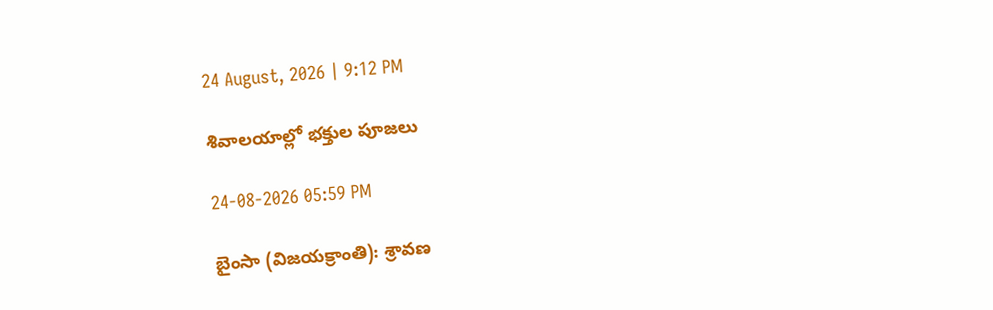24 August, 2026 | 9:12 PM

శివాలయాల్లో భక్తుల పూజలు

24-08-2026 05:59 PM

బైంసా (విజయక్రాంతి): శ్రావణ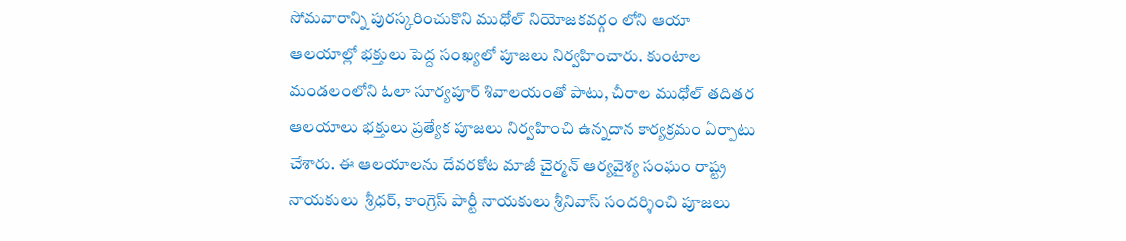సోమవారాన్ని పురస్కరించుకొని ముధోల్ నియోజకవర్గం లోని ఆయా ఆలయాల్లో భక్తులు పెద్ద సంఖ్యలో పూజలు నిర్వహించారు. కుంటాల మండలంలోని ఓలా సూర్యపూర్ శివాలయంతో పాటు, చీరాల ముధోల్ తదితర ఆలయాలు భక్తులు ప్రత్యేక పూజలు నిర్వహించి ఉన్నదాన కార్యక్రమం ఏర్పాటు చేశారు. ఈ ఆలయాలను దేవరకోట మాజీ చైర్మన్ ఆర్యవైశ్య సంఘం రాష్ట్ర నాయకులు  శ్రీధర్, కాంగ్రెస్ పార్టీ నాయకులు శ్రీనివాస్ సందర్శించి పూజలు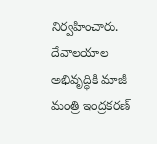నిర్వహించారు. దేవాలయాల అభివృద్ధికి మాజీ మంత్రి ఇంద్రకరణ్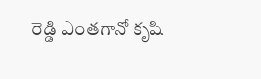రెడ్డి ఎంతగానో కృషి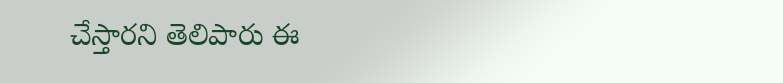చేస్తారని తెలిపారు ఈ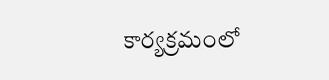కార్యక్రమంలో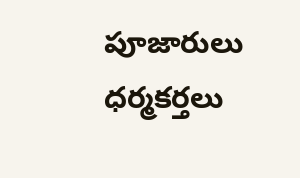పూజారులు ధర్మకర్తలు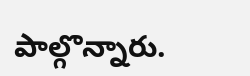పాల్గొన్నారు.